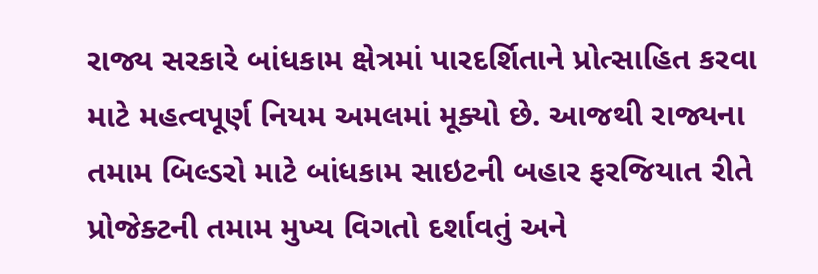રાજ્ય સરકારે બાંધકામ ક્ષેત્રમાં પારદર્શિતાને પ્રોત્સાહિત કરવા માટે મહત્વપૂર્ણ નિયમ અમલમાં મૂક્યો છે. આજથી રાજ્યના તમામ બિલ્ડરો માટે બાંધકામ સાઇટની બહાર ફરજિયાત રીતે પ્રોજેક્ટની તમામ મુખ્ય વિગતો દર્શાવતું અને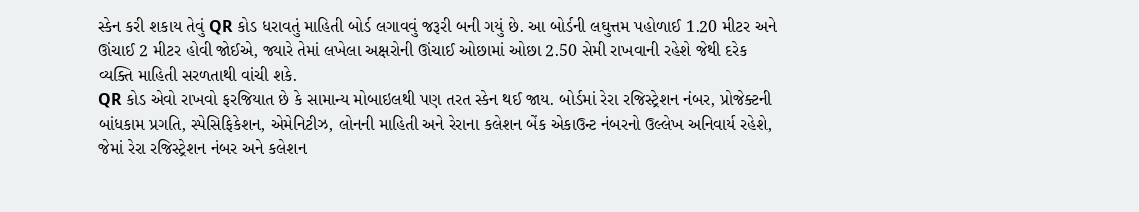સ્કેન કરી શકાય તેવું QR કોડ ધરાવતું માહિતી બોર્ડ લગાવવું જરૂરી બની ગયું છે. આ બોર્ડની લઘુત્તમ પહોળાઈ 1.20 મીટર અને ઊંચાઈ 2 મીટર હોવી જોઈએ, જ્યારે તેમાં લખેલા અક્ષરોની ઊંચાઈ ઓછામાં ઓછા 2.50 સેમી રાખવાની રહેશે જેથી દરેક વ્યક્તિ માહિતી સરળતાથી વાંચી શકે.
QR કોડ એવો રાખવો ફરજિયાત છે કે સામાન્ય મોબાઇલથી પણ તરત સ્કેન થઈ જાય. બોર્ડમાં રેરા રજિસ્ટ્રેશન નંબર, પ્રોજેક્ટની બાંધકામ પ્રગતિ, સ્પેસિફિકેશન, એમેનિટીઝ, લોનની માહિતી અને રેરાના કલેશન બેંક એકાઉન્ટ નંબરનો ઉલ્લેખ અનિવાર્ય રહેશે, જેમાં રેરા રજિસ્ટ્રેશન નંબર અને કલેશન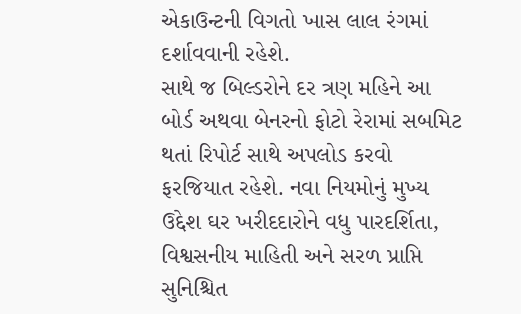એકાઉન્ટની વિગતો ખાસ લાલ રંગમાં દર્શાવવાની રહેશે.
સાથે જ બિલ્ડરોને દર ત્રણ મહિને આ બોર્ડ અથવા બેનરનો ફોટો રેરામાં સબમિટ થતાં રિપોર્ટ સાથે અપલોડ કરવો ફરજિયાત રહેશે. નવા નિયમોનું મુખ્ય ઉદ્દેશ ઘર ખરીદદારોને વધુ પારદર્શિતા, વિશ્વસનીય માહિતી અને સરળ પ્રાપ્તિ સુનિશ્ચિત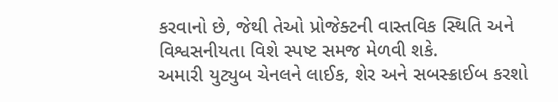કરવાનો છે, જેથી તેઓ પ્રોજેક્ટની વાસ્તવિક સ્થિતિ અને વિશ્વસનીયતા વિશે સ્પષ્ટ સમજ મેળવી શકે.
અમારી યુટ્યુબ ચેનલને લાઈક, શેર અને સબસ્ક્રાઈબ કરશો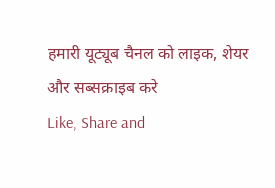हमारी यूट्यूब चैनल को लाइक, शेयर और सब्सक्राइब करे
Like, Share and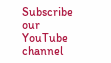Subscribe our YouTube channel